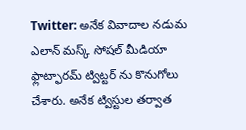Twitter: అనేక వివాదాల నడుమ ఎలాన్ మస్క్ సోషల్ మీడియా ఫ్లాట్ఫారమ్ ట్విట్టర్ ను కొనుగోలు చేశారు. అనేక ట్విస్టుల తర్వాత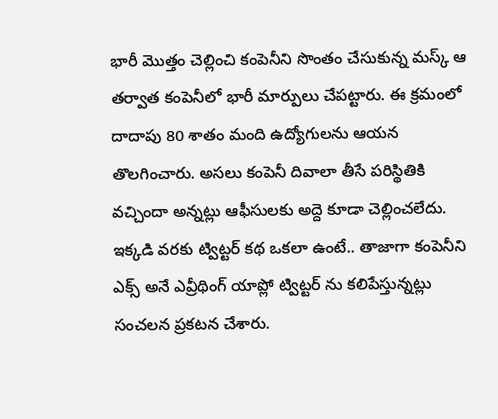భారీ మెుత్తం చెల్లించి కంపెనీని సొంతం చేసుకున్న మస్క్ ఆ తర్వాత కంపెనీలో భారీ మార్పులు చేపట్టారు. ఈ క్రమంలో దాదాపు 80 శాతం మంది ఉద్యోగులను ఆయన తొలగించారు. అసలు కంపెనీ దివాలా తీసే పరిస్థితికి వచ్చిందా అన్నట్లు ఆఫీసులకు అద్దె కూడా చెల్లించలేదు.
ఇక్కడి వరకు ట్విట్టర్ కథ ఒకలా ఉంటే.. తాజాగా కంపెనీని ఎక్స్ అనే ఎవ్రీథింగ్ యాప్లో ట్విట్టర్ ను కలిపేస్తున్నట్లు సంచలన ప్రకటన చేశారు.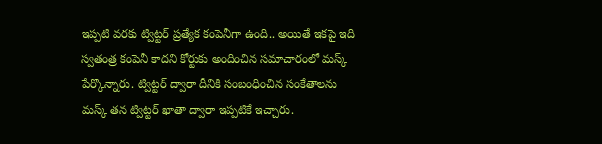ఇప్పటి వరకు ట్విట్టర్ ప్రత్యేక కంపెనీగా ఉంది.. అయితే ఇకపై ఇది స్వతంత్ర కంపెనీ కాదని కోర్టుకు అందించిన సమాచారంలో మస్క్ పేర్కొన్నారు. ట్విట్టర్ ద్వారా దీనికి సంబంధించిన సంకేతాలను మస్క్ తన ట్విట్టర్ ఖాతా ద్వారా ఇప్పటికే ఇచ్చారు.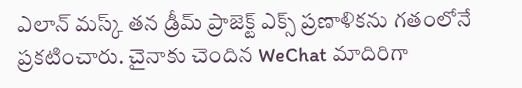ఎలాన్ మస్క్ తన డ్రీమ్ ప్రాజెక్ట్ ఎక్స్ ప్రణాళికను గతంలోనే ప్రకటించారు. చైనాకు చెందిన WeChat మాదిరిగా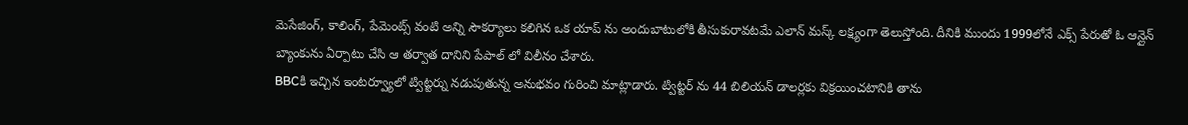మెసేజింగ్, కాలింగ్, పేమెంట్స్ వంటి అన్ని సౌకర్యాలు కలిగిన ఒక యాప్ ను అందుబాటులోకి తీసుకురావటమే ఎలాన్ మస్క్ లక్ష్యంగా తెలుస్తోంది. దీనికి ముందు 1999లోనే ఎక్స్ పేరుతో ఓ ఆన్లైన్ బ్యాంకును ఏర్పాటు చేసి ఆ తర్వాత దానిని పేపాల్ లో విలీనం చేశారు.
BBCకి ఇచ్చిన ఇంటర్వ్యూలో ట్విట్టర్ను నడుపుతున్న అనుభవం గురించి మాట్లాడారు. ట్విట్టర్ ను 44 బిలియన్ డాలర్లకు విక్రయించటానికి తాను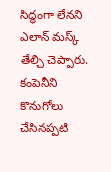సిద్ధంగా లేనని ఎలాన్ మస్క్ తేల్చి చెప్పారు. కంపెనీని కొనుగోలు చేసినప్పటి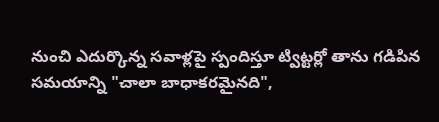నుంచి ఎదుర్కొన్న సవాళ్లపై స్పందిస్తూ ట్విట్టర్లో తాను గడిపిన సమయాన్ని "చాలా బాధాకరమైనది",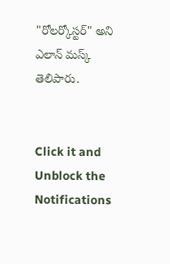"రోలర్కోస్టర్" అని ఎలాన్ మస్క్ తెలిపారు.


Click it and Unblock the Notifications